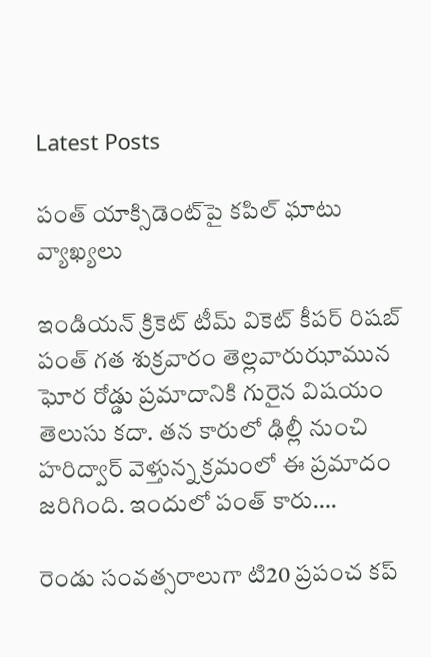Latest Posts

పంత్‌ యాక్సిడెంట్‌పై కపిల్‌ ఘాటు వ్యాఖ్యలు

ఇండియన్‌ క్రికెట్‌ టీమ్‌ వికెట్‌ కీపర్‌ రిషబ్‌ పంత్‌ గత శుక్రవారం తెల్లవారుఝామున ఘోర రోడ్డు ప్రమాదానికి గురైన విషయం తెలుసు కదా. తన కారులో ఢిల్లీ నుంచి హరిద్వార్‌ వెళ్తున్న క్రమంలో ఈ ప్రమాదం జరిగింది. ఇందులో పంత్ కారు….

రెండు సంవత్సరాలుగా టి20 ప్రపంచ కప్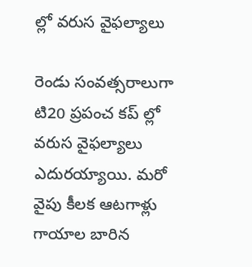ల్లో వరుస వైఫల్యాలు

రెండు సంవత్సరాలుగా టి20 ప్రపంచ కప్ ల్లో వరుస వైఫల్యాలు ఎదురయ్యాయి. మరో వైపు కీలక ఆటగాళ్లు గాయాల బారిన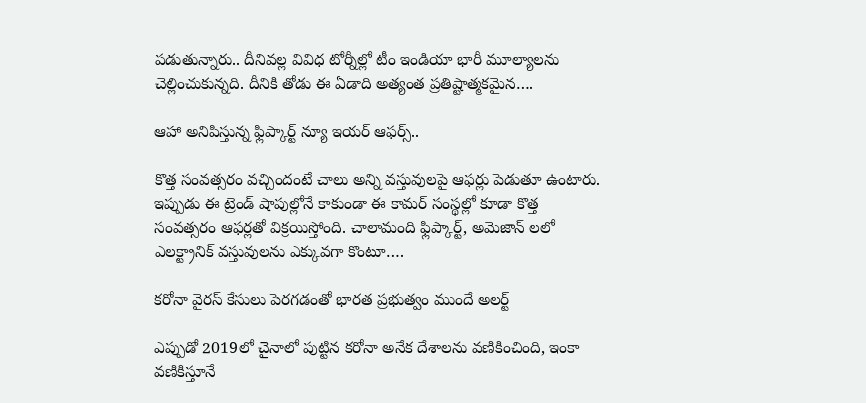పడుతున్నారు.. దీనివల్ల వివిధ టోర్నీల్లో టీం ఇండియా భారీ మూల్యాలను చెల్లించుకున్నది. దీనికి తోడు ఈ ఏడాది అత్యంత ప్రతిష్టాత్మకమైన….

ఆహా అనిపిస్తున్న ఫ్లిప్కార్ట్ న్యూ ఇయర్ ఆఫర్స్..

కొత్త సంవత్సరం వచ్చిందంటే చాలు అన్ని వస్తువులపై ఆఫర్లు పెడుతూ ఉంటారు. ఇప్పుడు ఈ ట్రెండ్ షాపుల్లోనే కాకుండా ఈ కామర్ సంస్థల్లో కూడా కొత్త సంవత్సరం ఆఫర్లతో విక్రయిస్తోంది. చాలామంది ఫ్లిప్కార్ట్, అమెజాన్ లలో ఎలక్ట్రానిక్ వస్తువులను ఎక్కువగా కొంటూ….

కరోనా వైరస్ కేసులు పెరగడంతో భారత ప్రభుత్వం ముందే అలర్ట్

ఎప్పుడో 2019లో చైనాలో పుట్టిన కరోనా అనేక దేశాలను వణికించింది, ఇంకా వణికిస్తూనే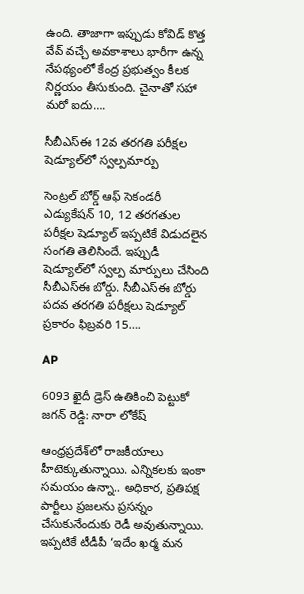ఉంది. తాజాగా ఇప్పుడు కోవిడ్ కొత్త వేవ్ వచ్చే అవకాశాలు భారీగా ఉన్న నేపథ్యంలో కేంద్ర ప్రభుత్వం కీలక నిర్ణయం తీసుకుంది. చైనాతో సహా మరో ఐదు….

సీబీఎస్ఈ 12వ తరగతి పరీక్షల షెడ్యూల్‌లో స్వల్పమార్పు

సెంట్రల్ బోర్డ్ ఆఫ్ సెకండరీ ఎడ్యుకేషన్ 10, 12 తరగతుల పరీక్షల షెడ్యూల్ ఇప్పటికే విడుదలైన సంగతి తెలిసిందే. ఇప్పుడీ షెడ్యూల్‌లో స్వల్ప మార్పులు చేసింది సీబీఎస్ఈ బోర్డు. సీబీఎస్ఈ బోర్డు పదవ తరగతి పరీక్షలు షెడ్యూల్ ప్రకారం ఫిబ్రవరి 15….

AP

6093 ఖైదీ డ్రెస్‌ ఉతికించి పెట్టుకో జగన్ రెడ్డి: నారా లోకేష్

ఆంధ్రప్రదేశ్‌లో రాజకీయాలు హీటెక్కుతున్నాయి. ఎన్నికలకు ఇంకా సమయం ఉన్నా.. అధికార, ప్రతిపక్ష పార్టీలు ప్రజలను ప్రసన్నం చేసుకునేందుకు రెడీ అవుతున్నాయి. ఇప్పటికే టీడీపీ ‘ఇదేం ఖర్మ మన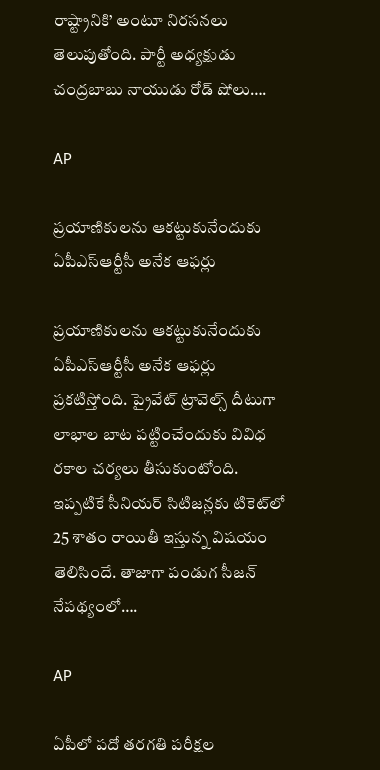రాష్ట్రానికి’ అంటూ నిరసనలు తెలుపుతోంది. పార్టీ అధ్యక్షుడు చంద్రబాబు నాయుడు రోడ్ షోలు….

AP

ప్రయాణికులను ఆకట్టుకునేందుకు ఏపీఎస్ఆర్టీసీ అనేక ఆఫర్లు

ప్రయాణికులను ఆకట్టుకునేందుకు ఏపీఎస్ఆర్టీసీ అనేక ఆఫర్లు ప్రకటిస్తోంది. ప్రైవేట్ ట్రావెల్స్ దీటుగా లాభాల బాట పట్టించేందుకు వివిధ రకాల చర్యలు తీసుకుంటోంది. ఇప్పటికే సీనియర్ సిటిజన్లకు టికెట్‌లో 25 శాతం రాయితీ ఇస్తున్న విషయం తెలిసిందే. తాజాగా పండుగ సీజన్‌ నేపథ్యంలో….

AP

ఏపీలో పదో తరగతి పరీక్షల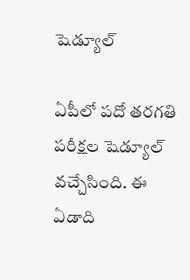షెడ్యూల్‌

ఏపీలో పదో తరగతి పరీక్షల షెడ్యూల్‌ వచ్చేసింది. ఈ ఏడాది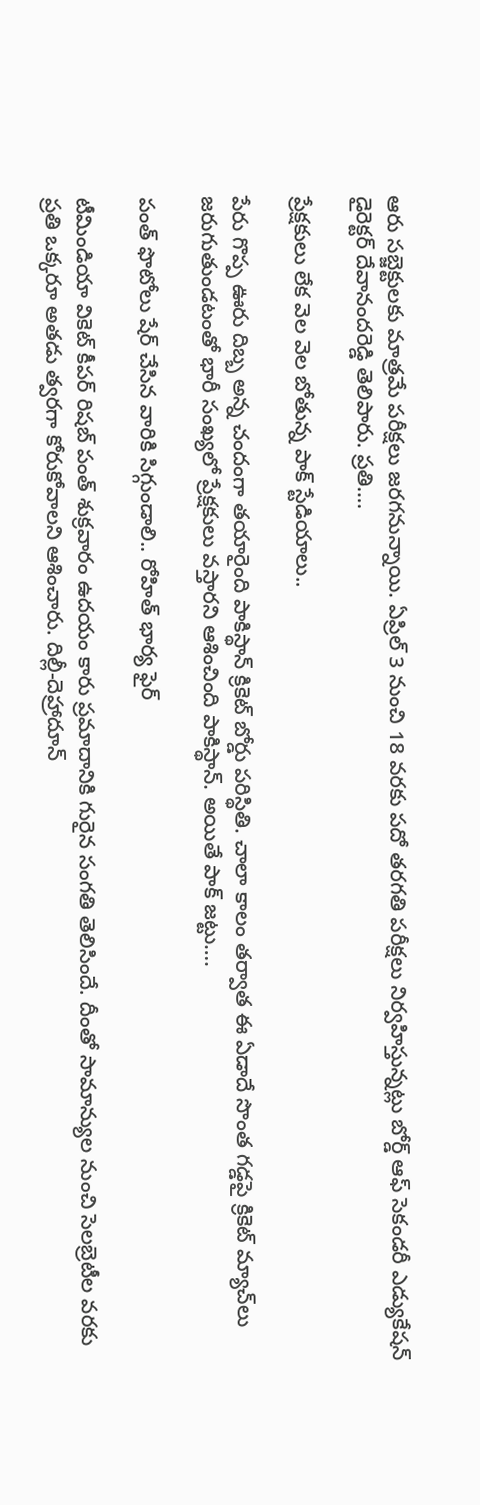ఆరు సబ్జెక్టులకు మాత్రమే పరీక్షలు జరగనున్నాయి. ఏప్రిల్‌ 3 నుంచి 18 వరకు పదో తరగతి పరీక్షలు నిర్వహిస్తున్నట్లు బోర్డ్ ఆఫ్‌ సెకండరీ ఎడ్యుకేషన్‌ డైరెక్టర్‌ దేవానందరెడ్డి తెలిపారు. ప్రతి….

ప్రేక్షకులు లేక వెల వెల బోతున్న పాక్ స్టేడియాలు..

పేరు గొప్ప ఊరు దిబ్బ అన్న చందంగా తయారైంది పాకిస్థాన్ క్రికెట్ బోర్డు పరిస్థితి. చాలా కాలం తర్వాత ఈ ఏడాదే సొంత గడ్డపై క్రికెట్ మ్యాచ్‌లు జరుగుతుండటంతో భారీ సంఖ్యలో ప్రేక్షకులు వస్తారని ఆశించింది పాకిస్థాన్. అయితే పాక్ జట్టు….

పంత్‌ ఫొటోలు షేర్ చేసిన వారికి సిగ్గుండాలి.. రోహిత్ భార్య ఫైర్

టీమిండియా వికెట్ కీపర్ రిషబ్ పంత్ శుక్రవారం ఉదయం కారు ప్రమాదానికి గురైన సంగతి తెలిసిందే. దీంతో సామాన్యుల నుంచి సెలబ్రెటీల వరకు ప్రతి ఒక్కరూ అతడు త్వరగా కోరుకోవాలని ఆశించారు. దిల్లీ-దెహ్రాదూన్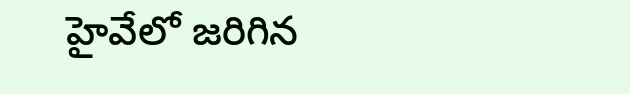హైవేలో జరిగిన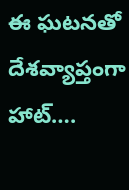ఈ ఘటనతో దేశవ్యాప్తంగా హాట్….